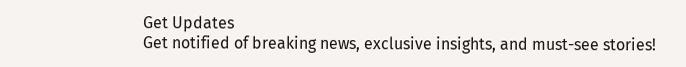Get Updates
Get notified of breaking news, exclusive insights, and must-see stories!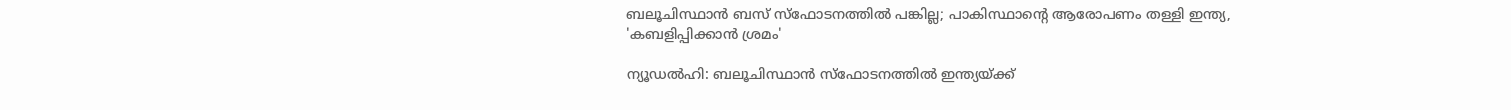ബലൂചിസ്ഥാൻ ബസ് സ്‌ഫോടനത്തിൽ പങ്കില്ല; പാകിസ്ഥാന്റെ ആരോപണം തള്ളി ഇന്ത്യ, 'കബളിപ്പിക്കാൻ ശ്രമം'

ന്യൂഡൽഹി: ബലൂചിസ്ഥാൻ സ്‌ഫോടനത്തിൽ ഇന്ത്യയ്ക്ക്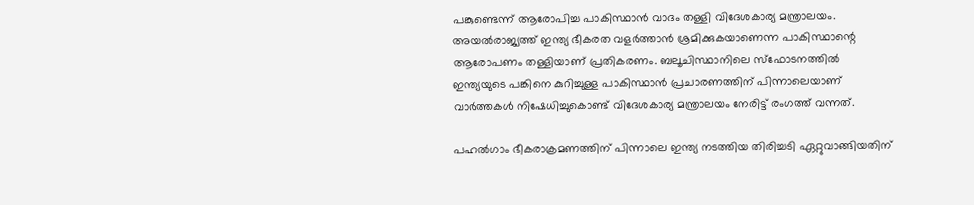പങ്കുണ്ടെന്ന് ആരോപിച്ച പാകിസ്ഥാൻ വാദം തള്ളി വിദേശകാര്യ മന്ത്രാലയം. അയൽരാജ്യത്ത് ഇന്ത്യ ഭീകരത വളർത്താൻ ശ്രമിക്കുകയാണെന്ന പാകിസ്ഥാന്റെ ആരോപണം തള്ളിയാണ് പ്രതികരണം. ബലൂചിസ്ഥാനിലെ സ്‌ഫോടനത്തിൽ ഇന്ത്യയുടെ പങ്കിനെ കുറിച്ചുള്ള പാകിസ്ഥാൻ പ്രചാരണത്തിന് പിന്നാലെയാണ് വാർത്തകൾ നിഷേധിച്ചുകൊണ്ട് വിദേശകാര്യ മന്ത്രാലയം നേരിട്ട് രംഗത്ത് വന്നത്.

പഹൽഗാം ഭീകരാക്രമണത്തിന് പിന്നാലെ ഇന്ത്യ നടത്തിയ തിരിച്ചടി ഏറ്റുവാങ്ങിയതിന്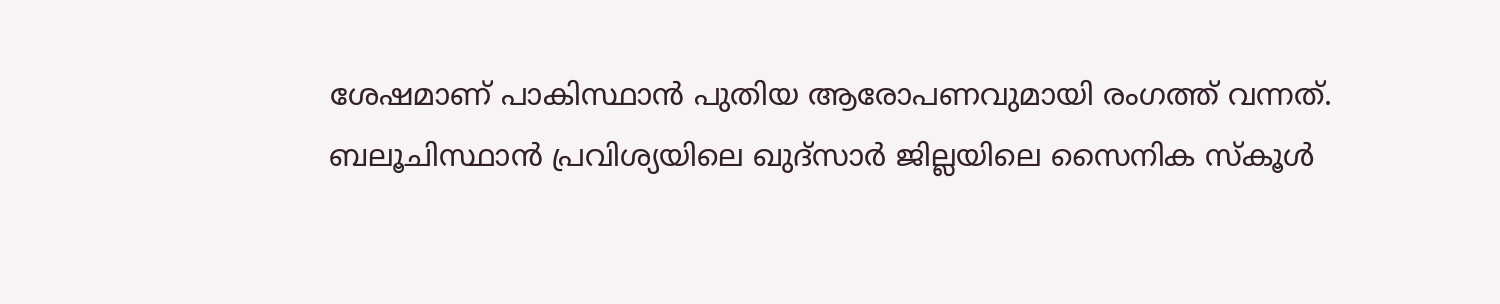ശേഷമാണ് പാകിസ്ഥാൻ പുതിയ ആരോപണവുമായി രംഗത്ത് വന്നത്. ബലൂചിസ്ഥാൻ പ്രവിശ്യയിലെ ഖുദ്‌സാർ ജില്ലയിലെ സൈനിക സ്‌കൂൾ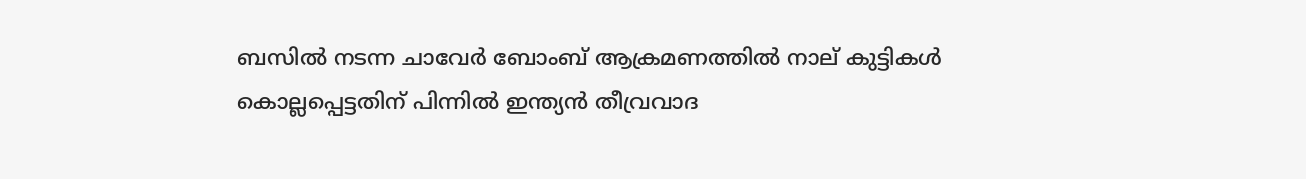ബസിൽ നടന്ന ചാവേർ ബോംബ് ആക്രമണത്തിൽ നാല് കുട്ടികൾ കൊല്ലപ്പെട്ടതിന് പിന്നിൽ ഇന്ത്യൻ തീവ്രവാദ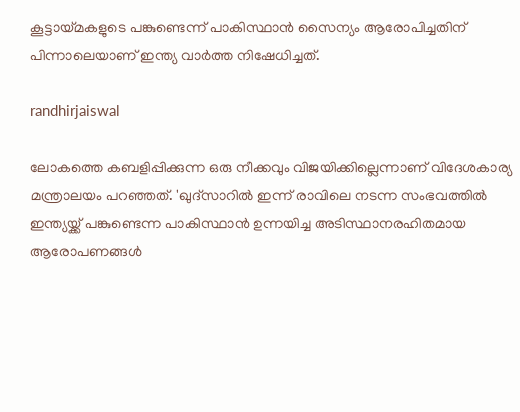കൂട്ടായ്‌മകളുടെ പങ്കുണ്ടെന്ന് പാകിസ്ഥാൻ സൈന്യം ആരോപിച്ചതിന് പിന്നാലെയാണ് ഇന്ത്യ വാർത്ത നിഷേധിച്ചത്.

randhirjaiswal

ലോകത്തെ കബളിപ്പിക്കുന്ന ഒരു നീക്കവും വിജയിക്കില്ലെന്നാണ് വിദേശകാര്യ മന്ത്രാലയം പറഞ്ഞത്. 'ഖുദ്‌സാറിൽ ഇന്ന് രാവിലെ നടന്ന സംഭവത്തിൽ ഇന്ത്യയ്ക്ക് പങ്കുണ്ടെന്ന പാകിസ്ഥാൻ ഉന്നയിച്ച അടിസ്ഥാനരഹിതമായ ആരോപണങ്ങൾ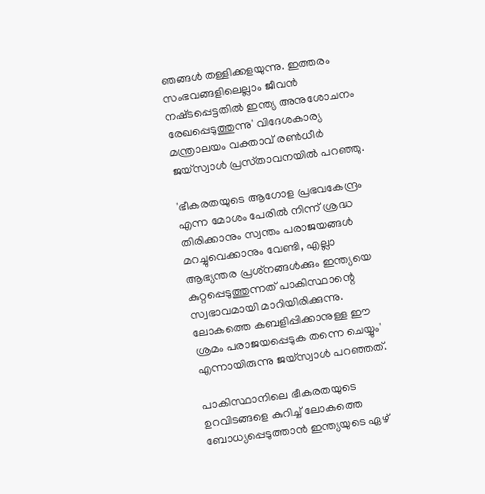ഞങ്ങൾ തള്ളിക്കളയുന്നു. ഇത്തരം സംഭവങ്ങളിലെല്ലാം ജീവൻ നഷ്‌ടപ്പെട്ടതിൽ ഇന്ത്യ അനുശോചനം രേഖപ്പെടുത്തുന്നു' വിദേശകാര്യ മന്ത്രാലയം വക്താവ് രൺധീർ ജയ്‌സ്വാൾ പ്രസ്‌താവനയിൽ പറഞ്ഞു.

'ഭീകരതയുടെ ആഗോള പ്രഭവകേന്ദ്രം എന്ന മോശം പേരിൽ നിന്ന് ശ്രദ്ധ തിരിക്കാനും സ്വന്തം പരാജയങ്ങൾ മറച്ചുവെക്കാനും വേണ്ടി, എല്ലാ ആഭ്യന്തര പ്രശ്‌നങ്ങൾക്കും ഇന്ത്യയെ കുറ്റപ്പെടുത്തുന്നത് പാകിസ്ഥാന്റെ സ്വഭാവമായി മാറിയിരിക്കുന്നു. ലോകത്തെ കബളിപ്പിക്കാനുള്ള ഈ ശ്രമം പരാജയപ്പെടുക തന്നെ ചെയ്യും' എന്നായിരുന്നു ജയ്‌സ്വാൾ പറഞ്ഞത്.

പാകിസ്ഥാനിലെ ഭീകരതയുടെ ഉറവിടങ്ങളെ കുറിച്ച് ലോകത്തെ ബോധ്യപ്പെടുത്താൻ ഇന്ത്യയുടെ ഏഴ്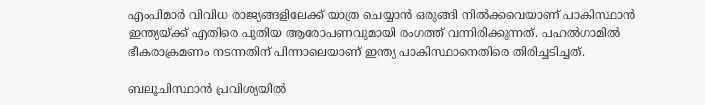എംപിമാർ വിവിധ രാജ്യങ്ങളിലേക്ക് യാത്ര ചെയ്യാൻ ഒരുങ്ങി നിൽക്കവെയാണ് പാകിസ്ഥാൻ ഇന്ത്യയ്ക്ക് എതിരെ പുതിയ ആരോപണവുമായി രംഗത്ത് വന്നിരിക്കുന്നത്. പഹൽഗാമിൽ ഭീകരാക്രമണം നടന്നതിന് പിന്നാലെയാണ് ഇന്ത്യ പാകിസ്ഥാനെതിരെ തിരിച്ചടിച്ചത്.

ബലൂചിസ്ഥാൻ പ്രവിശ്യയിൽ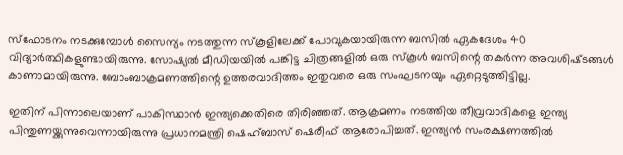സ്ഫോടനം നടക്കുമ്പോൾ സൈന്യം നടത്തുന്ന സ്‌കൂളിലേക്ക് പോവുകയായിരുന്ന ബസിൽ ഏകദേശം 40 വിദ്യാർത്ഥികളുണ്ടായിരുന്നു. സോഷ്യൽ മീഡിയയിൽ പങ്കിട്ട ചിത്രങ്ങളിൽ ഒരു സ്‌കൂൾ ബസിന്റെ തകർന്ന അവശിഷ്‌ടങ്ങൾ കാണാമായിരുന്നു. ബോംബാക്രമണത്തിന്റെ ഉത്തരവാദിത്തം ഇതുവരെ ഒരു സംഘടനയും ഏറ്റെടുത്തിട്ടില്ല.

ഇതിന് പിന്നാലെയാണ് പാകിസ്ഥാൻ ഇന്ത്യക്കെതിരെ തിരിഞ്ഞത്. ആക്രമണം നടത്തിയ തീവ്രവാദികളെ ഇന്ത്യ പിന്തുണയ്ക്കുന്നുവെന്നായിരുന്നു പ്രധാനമന്ത്രി ഷെഹ്ബാസ് ഷെരീഫ് ആരോപിച്ചത്. ഇന്ത്യൻ സംരക്ഷണത്തിൽ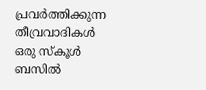പ്രവർത്തിക്കുന്ന തീവ്രവാദികൾ ഒരു സ്‌കൂൾ ബസിൽ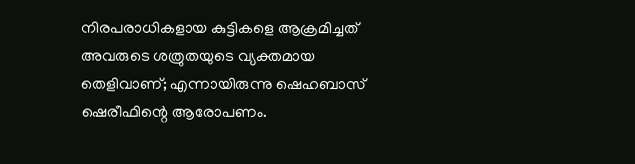നിരപരാധികളായ കുട്ടികളെ ആക്രമിച്ചത് അവരുടെ ശത്രുതയുടെ വ്യക്തമായ തെളിവാണ്; എന്നായിരുന്നു ഷെഹബാസ് ഷെരീഫിന്റെ ആരോപണം.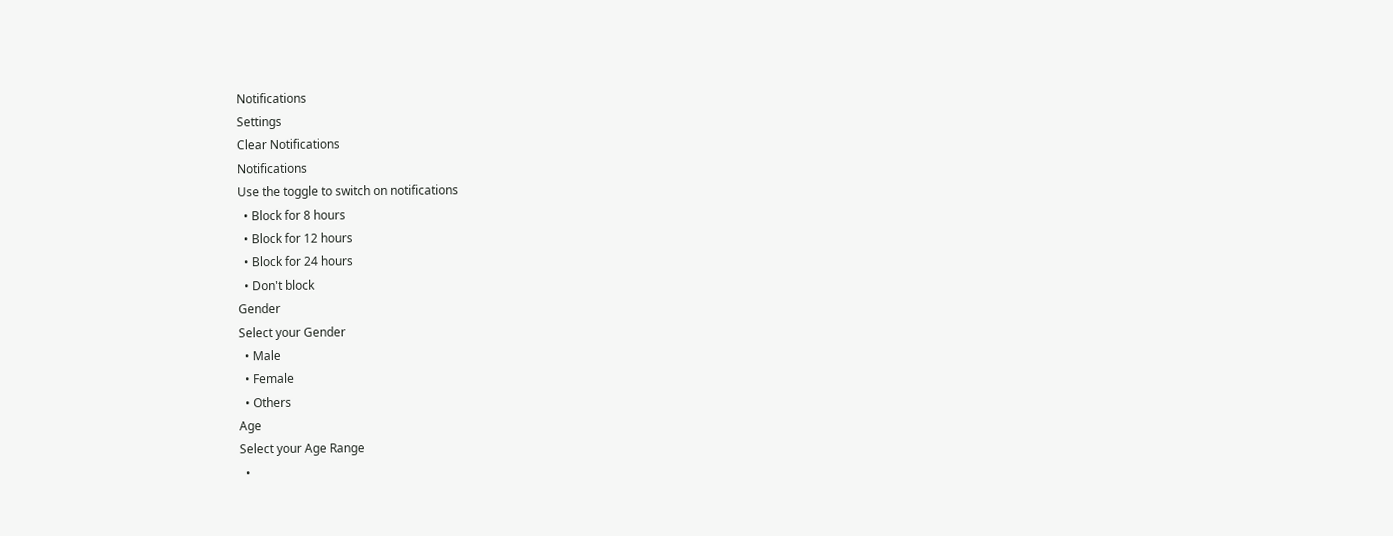Notifications
Settings
Clear Notifications
Notifications
Use the toggle to switch on notifications
  • Block for 8 hours
  • Block for 12 hours
  • Block for 24 hours
  • Don't block
Gender
Select your Gender
  • Male
  • Female
  • Others
Age
Select your Age Range
  •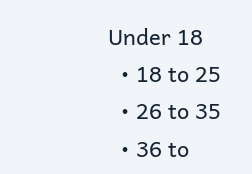Under 18
  • 18 to 25
  • 26 to 35
  • 36 to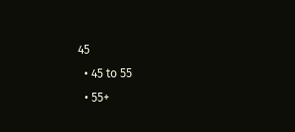45
  • 45 to 55
  • 55+